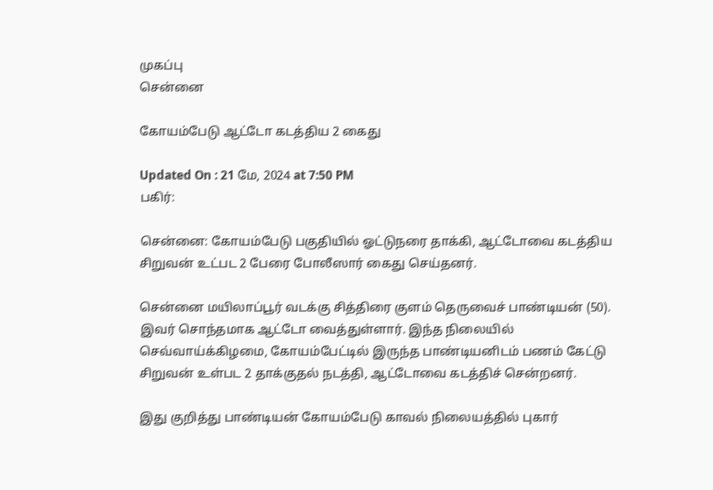முகப்பு
சென்னை

கோயம்பேடு ஆட்டோ கடத்திய 2 கைது

Updated On : 21 மே, 2024 at 7:50 PM
பகிர்:

சென்னை: கோயம்பேடு பகுதியில் ஓட்டுநரை தாக்கி, ஆட்டோவை கடத்திய சிறுவன் உட்பட 2 பேரை போலீஸார் கைது செய்தனர்.

சென்னை மயிலாப்பூர் வடக்கு சித்திரை குளம் தெருவைச் பாண்டியன் (50). இவர் சொந்தமாக ஆட்டோ வைத்துள்ளார். இந்த நிலையில் செவ்வாய்க்கிழமை, கோயம்பேட்டில் இருந்த பாண்டியனிடம் பணம் கேட்டு சிறுவன் உள்பட 2 தாக்குதல் நடத்தி, ஆட்டோவை கடத்திச் சென்றனர்.

இது குறித்து பாண்டியன் கோயம்பேடு காவல் நிலையத்தில் புகார்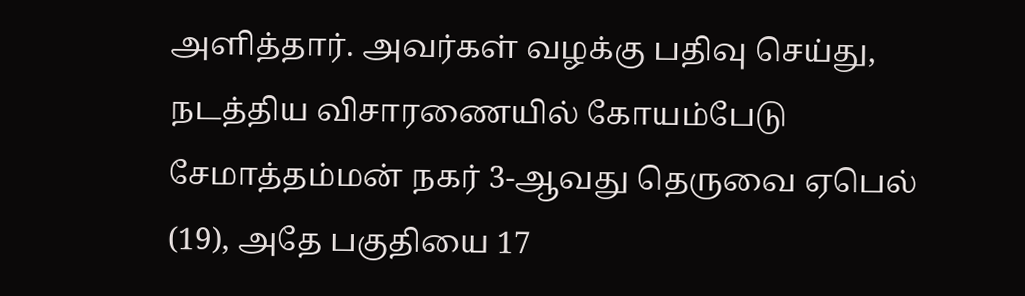அளித்தார். அவர்கள் வழக்கு பதிவு செய்து, நடத்திய விசாரணையில் கோயம்பேடு சேமாத்தம்மன் நகர் 3-ஆவது தெருவை ஏபெல் (19), அதே பகுதியை 17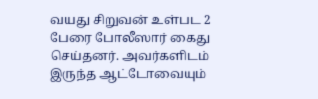வயது சிறுவன் உள்பட 2 பேரை போலீஸார் கைது செய்தனர். அவர்களிடம் இருந்த ஆட்டோவையும்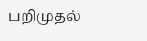பறிமுதல்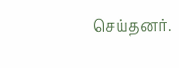செய்தனர்.